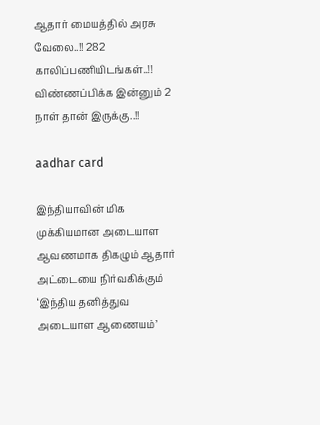ஆதார் மையத்தில் அரசு வேலை..!! 282 காலிப்பணியிடங்கள்..!! விண்ணப்பிக்க இன்னும் 2 நாள் தான் இருக்கு..!!

aadhar card

இந்தியாவின் மிக முக்கியமான அடையாள ஆவணமாக திகழும் ஆதார் அட்டையை நிர்வகிக்கும் ‘இந்திய தனித்துவ அடையாள ஆணையம்’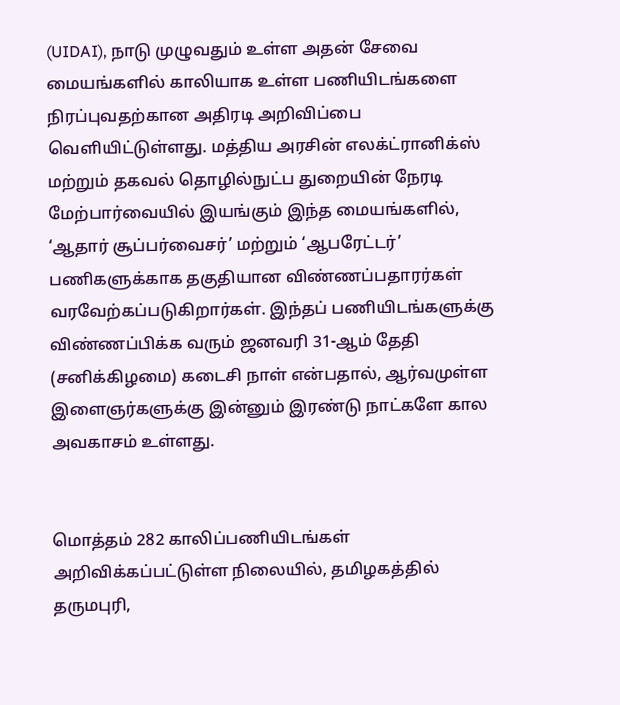(UIDAI), நாடு முழுவதும் உள்ள அதன் சேவை மையங்களில் காலியாக உள்ள பணியிடங்களை நிரப்புவதற்கான அதிரடி அறிவிப்பை வெளியிட்டுள்ளது. மத்திய அரசின் எலக்ட்ரானிக்ஸ் மற்றும் தகவல் தொழில்நுட்ப துறையின் நேரடி மேற்பார்வையில் இயங்கும் இந்த மையங்களில், ‘ஆதார் சூப்பர்வைசர்’ மற்றும் ‘ஆபரேட்டர்’ பணிகளுக்காக தகுதியான விண்ணப்பதாரர்கள் வரவேற்கப்படுகிறார்கள். இந்தப் பணியிடங்களுக்கு விண்ணப்பிக்க வரும் ஜனவரி 31-ஆம் தேதி (சனிக்கிழமை) கடைசி நாள் என்பதால், ஆர்வமுள்ள இளைஞர்களுக்கு இன்னும் இரண்டு நாட்களே கால அவகாசம் உள்ளது.


மொத்தம் 282 காலிப்பணியிடங்கள் அறிவிக்கப்பட்டுள்ள நிலையில், தமிழகத்தில் தருமபுரி,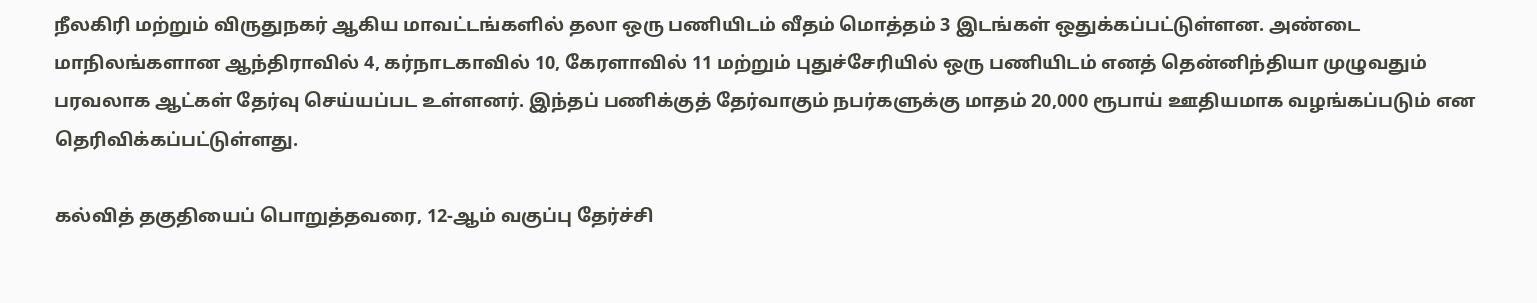நீலகிரி மற்றும் விருதுநகர் ஆகிய மாவட்டங்களில் தலா ஒரு பணியிடம் வீதம் மொத்தம் 3 இடங்கள் ஒதுக்கப்பட்டுள்ளன. அண்டை மாநிலங்களான ஆந்திராவில் 4, கர்நாடகாவில் 10, கேரளாவில் 11 மற்றும் புதுச்சேரியில் ஒரு பணியிடம் எனத் தென்னிந்தியா முழுவதும் பரவலாக ஆட்கள் தேர்வு செய்யப்பட உள்ளனர். இந்தப் பணிக்குத் தேர்வாகும் நபர்களுக்கு மாதம் 20,000 ரூபாய் ஊதியமாக வழங்கப்படும் என தெரிவிக்கப்பட்டுள்ளது.

கல்வித் தகுதியைப் பொறுத்தவரை, 12-ஆம் வகுப்பு தேர்ச்சி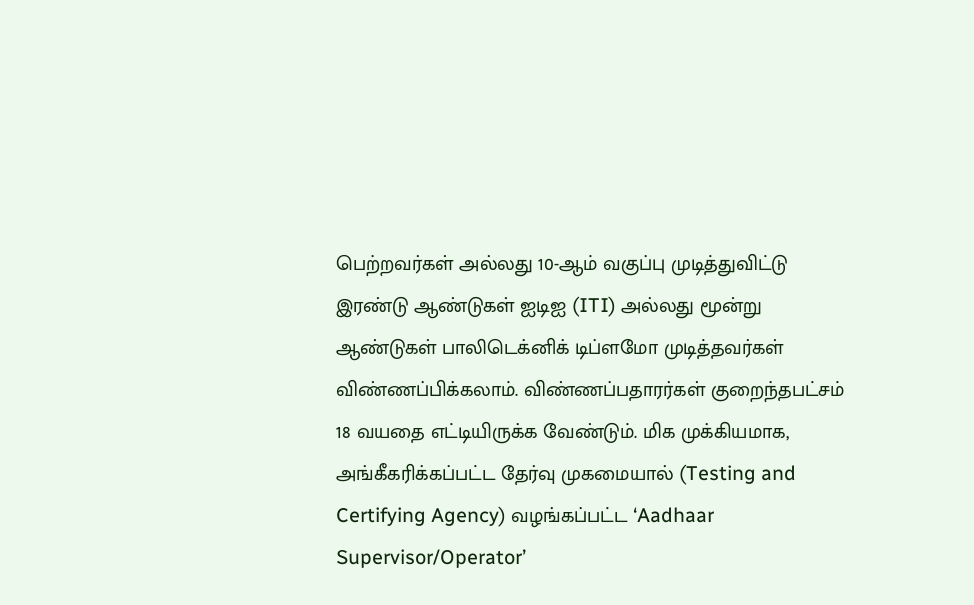பெற்றவர்கள் அல்லது 10-ஆம் வகுப்பு முடித்துவிட்டு இரண்டு ஆண்டுகள் ஐடிஐ (ITI) அல்லது மூன்று ஆண்டுகள் பாலிடெக்னிக் டிப்ளமோ முடித்தவர்கள் விண்ணப்பிக்கலாம். விண்ணப்பதாரர்கள் குறைந்தபட்சம் 18 வயதை எட்டியிருக்க வேண்டும். மிக முக்கியமாக, அங்கீகரிக்கப்பட்ட தேர்வு முகமையால் (Testing and Certifying Agency) வழங்கப்பட்ட ‘Aadhaar Supervisor/Operator’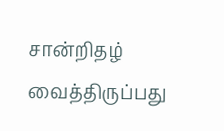சான்றிதழ் வைத்திருப்பது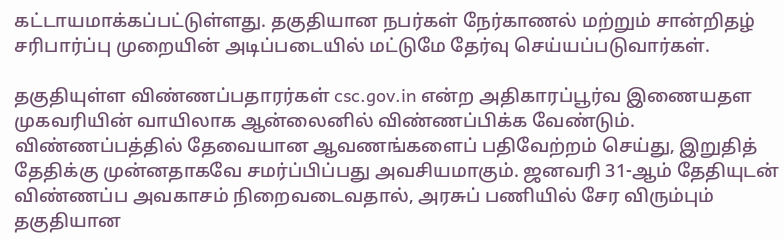கட்டாயமாக்கப்பட்டுள்ளது. தகுதியான நபர்கள் நேர்காணல் மற்றும் சான்றிதழ் சரிபார்ப்பு முறையின் அடிப்படையில் மட்டுமே தேர்வு செய்யப்படுவார்கள்.

தகுதியுள்ள விண்ணப்பதாரர்கள் csc.gov.in என்ற அதிகாரப்பூர்வ இணையதள முகவரியின் வாயிலாக ஆன்லைனில் விண்ணப்பிக்க வேண்டும். விண்ணப்பத்தில் தேவையான ஆவணங்களைப் பதிவேற்றம் செய்து, இறுதித் தேதிக்கு முன்னதாகவே சமர்ப்பிப்பது அவசியமாகும். ஜனவரி 31-ஆம் தேதியுடன் விண்ணப்ப அவகாசம் நிறைவடைவதால், அரசுப் பணியில் சேர விரும்பும் தகுதியான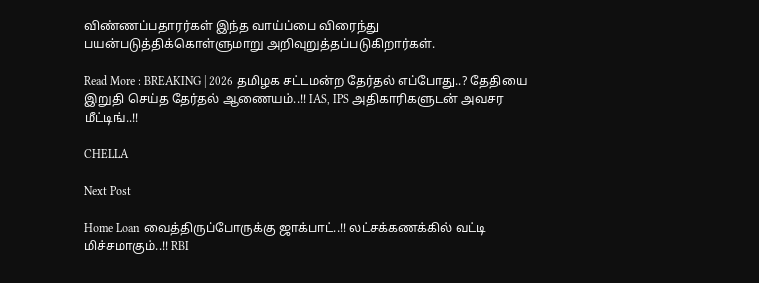விண்ணப்பதாரர்கள் இந்த வாய்ப்பை விரைந்து பயன்படுத்திக்கொள்ளுமாறு அறிவுறுத்தப்படுகிறார்கள்.

Read More : BREAKING | 2026 தமிழக சட்டமன்ற தேர்தல் எப்போது..? தேதியை இறுதி செய்த தேர்தல் ஆணையம்..!! IAS, IPS அதிகாரிகளுடன் அவசர மீட்டிங்..!!

CHELLA

Next Post

Home Loan வைத்திருப்போருக்கு ஜாக்பாட்..!! லட்சக்கணக்கில் வட்டி மிச்சமாகும்..!! RBI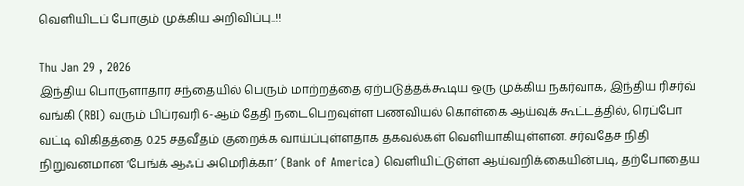வெளியிடப் போகும் முக்கிய அறிவிப்பு..!!

Thu Jan 29 , 2026
இந்திய பொருளாதார சந்தையில் பெரும் மாற்றத்தை ஏற்படுத்தக்கூடிய ஒரு முக்கிய நகர்வாக, இந்திய ரிசர்வ் வங்கி (RBI) வரும் பிப்ரவரி 6-ஆம் தேதி நடைபெறவுள்ள பணவியல் கொள்கை ஆய்வுக் கூட்டத்தில், ரெப்போ வட்டி விகிதத்தை 0.25 சதவீதம் குறைக்க வாய்ப்புள்ளதாக தகவல்கள் வெளியாகியுள்ளன. சர்வதேச நிதி நிறுவனமான ‘பேங்க் ஆஃப் அமெரிக்கா’ (Bank of America) வெளியிட்டுள்ள ஆய்வறிக்கையின்படி, தற்போதைய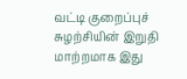வட்டி குறைப்புச் சுழற்சியின் இறுதி மாற்றமாக இது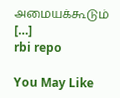அமையக்கூடும் […]
rbi repo

You May Like